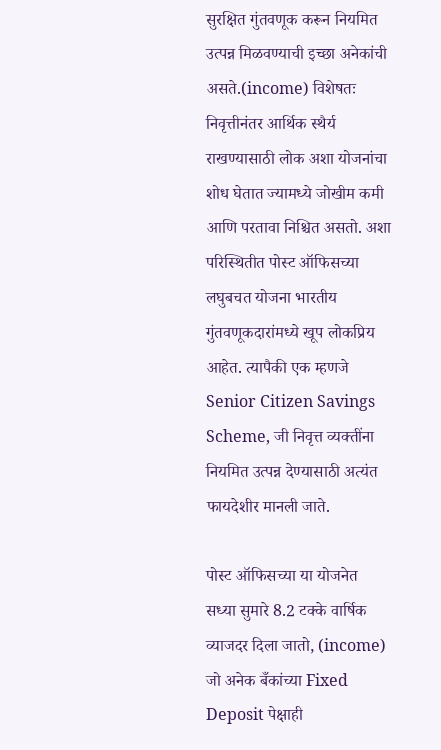सुरक्षित गुंतवणूक करून नियमित उत्पन्न मिळवण्याची इच्छा अनेकांची असते.(income) विशेषतः निवृत्तीनंतर आर्थिक स्थैर्य राखण्यासाठी लोक अशा योजनांचा शोध घेतात ज्यामध्ये जोखीम कमी आणि परतावा निश्चित असतो. अशा परिस्थितीत पोस्ट ऑफिसच्या लघुबचत योजना भारतीय गुंतवणूकदारांमध्ये खूप लोकप्रिय आहेत. त्यापैकी एक म्हणजे Senior Citizen Savings Scheme, जी निवृत्त व्यक्तींना नियमित उत्पन्न देण्यासाठी अत्यंत फायदेशीर मानली जाते.

पोस्ट ऑफिसच्या या योजनेत सध्या सुमारे 8.2 टक्के वार्षिक व्याजदर दिला जातो, (income) जो अनेक बँकांच्या Fixed Deposit पेक्षाही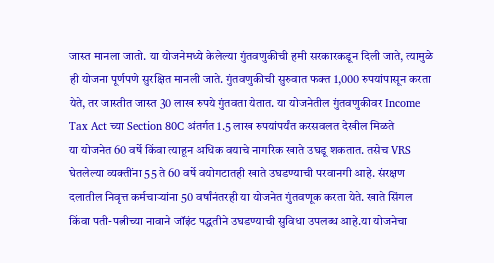जास्त मानला जातो. या योजनेमध्ये केलेल्या गुंतवणुकीची हमी सरकारकडून दिली जाते, त्यामुळे ही योजना पूर्णपणे सुरक्षित मानली जाते. गुंतवणुकीची सुरुवात फक्त 1,000 रुपयांपासून करता येते, तर जास्तीत जास्त 30 लाख रुपये गुंतवता येतात. या योजनेतील गुंतवणुकीवर Income Tax Act च्या Section 80C अंतर्गत 1.5 लाख रुपयांपर्यंत करसवलत देखील मिळते
या योजनेत 60 वर्षे किंवा त्याहून अधिक वयाचे नागरिक खाते उघडू शकतात. तसेच VRS घेतलेल्या व्यक्तींना 55 ते 60 वर्षे वयोगटातही खाते उघडण्याची परवानगी आहे. संरक्षण दलातील निवृत्त कर्मचाऱ्यांना 50 वर्षांनंतरही या योजनेत गुंतवणूक करता येते. खाते सिंगल किंवा पती-पत्नीच्या नावाने जॉइंट पद्धतीने उघडण्याची सुविधा उपलब्ध आहे.या योजनेचा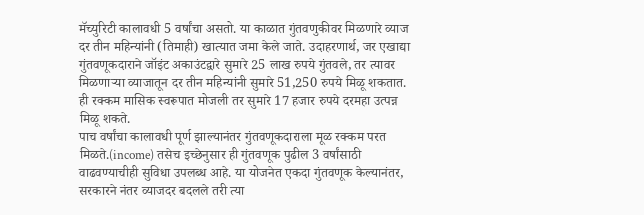मॅच्युरिटी कालावधी 5 वर्षांचा असतो. या काळात गुंतवणुकीवर मिळणारे व्याज दर तीन महिन्यांनी (तिमाही) खात्यात जमा केले जाते. उदाहरणार्थ, जर एखाद्या गुंतवणूकदाराने जॉइंट अकाउंटद्वारे सुमारे 25 लाख रुपये गुंतवले, तर त्यावर मिळणाऱ्या व्याजातून दर तीन महिन्यांनी सुमारे 51,250 रुपये मिळू शकतात. ही रक्कम मासिक स्वरूपात मोजली तर सुमारे 17 हजार रुपये दरमहा उत्पन्न मिळू शकते.
पाच वर्षांचा कालावधी पूर्ण झाल्यानंतर गुंतवणूकदाराला मूळ रक्कम परत मिळते.(income) तसेच इच्छेनुसार ही गुंतवणूक पुढील 3 वर्षांसाठी वाढवण्याचीही सुविधा उपलब्ध आहे. या योजनेत एकदा गुंतवणूक केल्यानंतर, सरकारने नंतर व्याजदर बदलले तरी त्या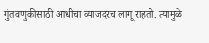गुंतवणुकीसाठी आधीचा व्याजदरच लागू राहतो. त्यामुळे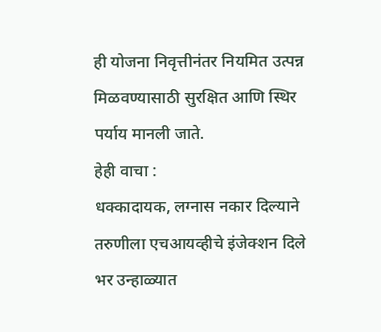ही योजना निवृत्तीनंतर नियमित उत्पन्न मिळवण्यासाठी सुरक्षित आणि स्थिर पर्याय मानली जाते.
हेही वाचा :
धक्कादायक, लग्नास नकार दिल्याने तरुणीला एचआयव्हीचे इंजेक्शन दिले
भर उन्हाळ्यात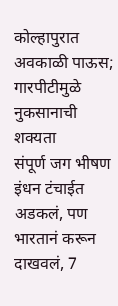कोल्हापुरात अवकाळी पाऊस; गारपीटीमुळे नुकसानाची शक्यता
संपूर्ण जग भीषण इंधन टंचाईत अडकलं, पण भारतानं करून दाखवलं, 7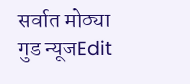सर्वात मोठ्या गुड न्यूजEdit